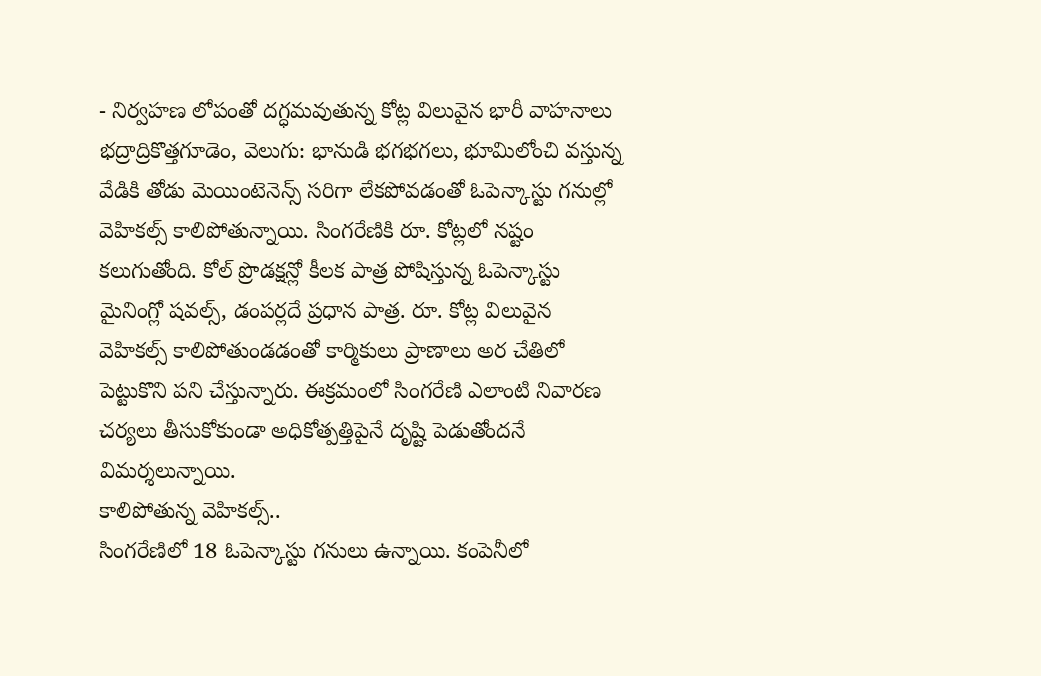- నిర్వహణ లోపంతో దగ్ధమవుతున్న కోట్ల విలువైన భారీ వాహనాలు
భద్రాద్రికొత్తగూడెం, వెలుగు: భానుడి భగభగలు, భూమిలోంచి వస్తున్న వేడికి తోడు మెయింటెనెన్స్ సరిగా లేకపోవడంతో ఓపెన్కాస్టు గనుల్లో వెహికల్స్ కాలిపోతున్నాయి. సింగరేణికి రూ. కోట్లలో నష్టం కలుగుతోంది. కోల్ ప్రొడక్షన్లో కీలక పాత్ర పోషిస్తున్న ఓపెన్కాస్టు మైనింగ్లో షవల్స్, డంపర్లదే ప్రధాన పాత్ర. రూ. కోట్ల విలువైన వెహికల్స్ కాలిపోతుండడంతో కార్మికులు ప్రాణాలు అర చేతిలో పెట్టుకొని పని చేస్తున్నారు. ఈక్రమంలో సింగరేణి ఎలాంటి నివారణ చర్యలు తీసుకోకుండా అధికోత్పత్తిపైనే దృష్టి పెడుతోందనే విమర్శలున్నాయి.
కాలిపోతున్న వెహికల్స్..
సింగరేణిలో 18 ఓపెన్కాస్టు గనులు ఉన్నాయి. కంపెనీలో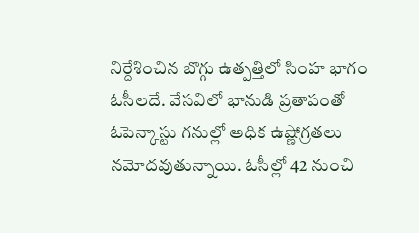నిర్దేశించిన బొగ్గు ఉత్పత్తిలో సింహ భాగం ఓసీలదే. వేసవిలో భానుడి ప్రతాపంతో ఓపెన్కాస్టు గనుల్లో అధిక ఉష్ణోగ్రతలు నమోదవుతున్నాయి. ఓసీల్లో 42 నుంచి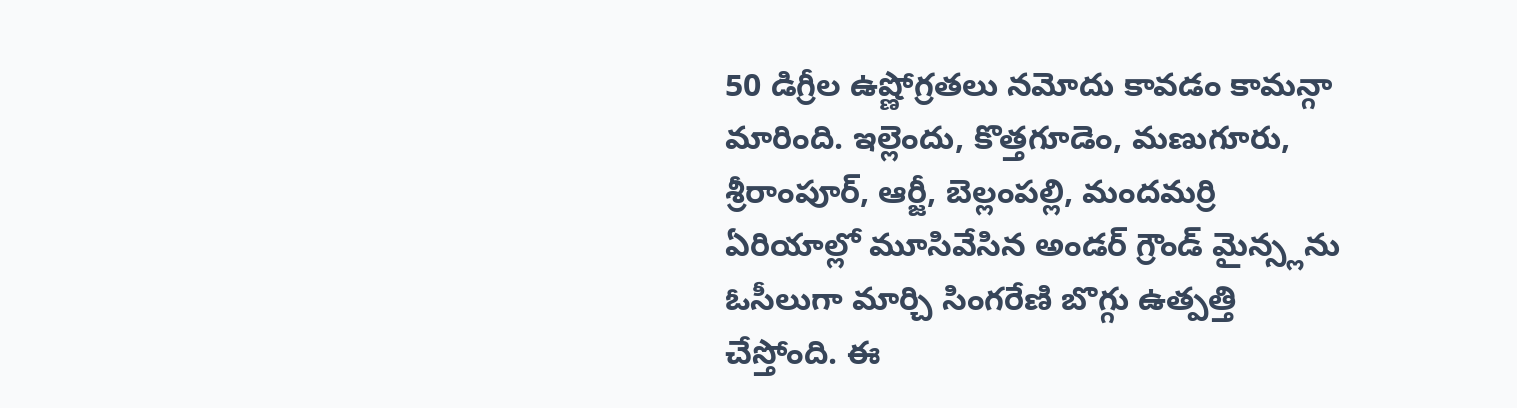50 డిగ్రీల ఉష్ణోగ్రతలు నమోదు కావడం కామన్గా మారింది. ఇల్లెందు, కొత్తగూడెం, మణుగూరు, శ్రీరాంపూర్, ఆర్జీ, బెల్లంపల్లి, మందమర్రి ఏరియాల్లో మూసివేసిన అండర్ గ్రౌండ్ మైన్స్లను ఓసీలుగా మార్చి సింగరేణి బొగ్గు ఉత్పత్తి చేస్తోంది. ఈ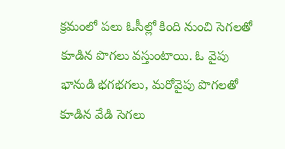క్రమంలో పలు ఓసీల్లో కింది నుంచి సెగలతో కూడిన పొగలు వస్తుంటాయి. ఓ వైపు భానుడి భగభగలు, మరోవైపు పొగలతో కూడిన వేడి సెగలు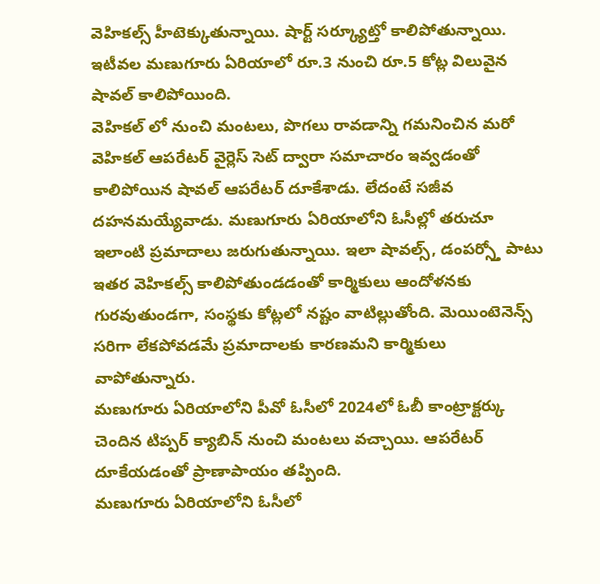వెహికల్స్ హీటెక్కుతున్నాయి. షార్ట్ సర్క్యూట్తో కాలిపోతున్నాయి. ఇటీవల మణుగూరు ఏరియాలో రూ.3 నుంచి రూ.5 కోట్ల విలువైన షావల్ కాలిపోయింది.
వెహికల్ లో నుంచి మంటలు, పొగలు రావడాన్ని గమనించిన మరో వెహికల్ ఆపరేటర్ వైర్లెస్ సెట్ ద్వారా సమాచారం ఇవ్వడంతో కాలిపోయిన షావల్ ఆపరేటర్ దూకేశాడు. లేదంటే సజీవ దహనమయ్యేవాడు. మణుగూరు ఏరియాలోని ఓసీల్లో తరుచూ ఇలాంటి ప్రమాదాలు జరుగుతున్నాయి. ఇలా షావల్స్, డంపర్స్తో పాటు ఇతర వెహికల్స్ కాలిపోతుండడంతో కార్మికులు ఆందోళనకు గురవుతుండగా, సంస్థకు కోట్లలో నష్టం వాటిల్లుతోంది. మెయింటెనెన్స్ సరిగా లేకపోవడమే ప్రమాదాలకు కారణమని కార్మికులు వాపోతున్నారు.
మణుగూరు ఏరియాలోని పీవో ఓసీలో 2024లో ఓబీ కాంట్రాక్టర్కు చెందిన టిప్పర్ క్యాబిన్ నుంచి మంటలు వచ్చాయి. ఆపరేటర్ దూకేయడంతో ప్రాణాపాయం తప్పింది.
మణుగూరు ఏరియాలోని ఓసీలో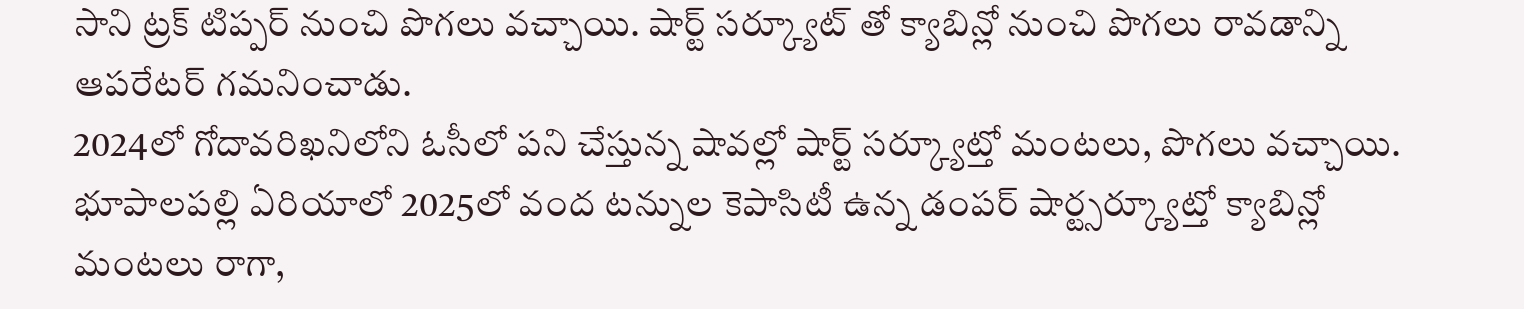సాని ట్రక్ టిప్పర్ నుంచి పొగలు వచ్చాయి. షార్ట్ సర్క్యూట్ తో క్యాబిన్లో నుంచి పొగలు రావడాన్ని ఆపరేటర్ గమనించాడు.
2024లో గోదావరిఖనిలోని ఓసీలో పని చేస్తున్న షావల్లో షార్ట్ సర్క్యూట్తో మంటలు, పొగలు వచ్చాయి.
భూపాలపల్లి ఏరియాలో 2025లో వంద టన్నుల కెపాసిటీ ఉన్న డంపర్ షార్ట్సర్క్యూట్తో క్యాబిన్లో మంటలు రాగా,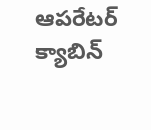ఆపరేటర్ క్యాబిన్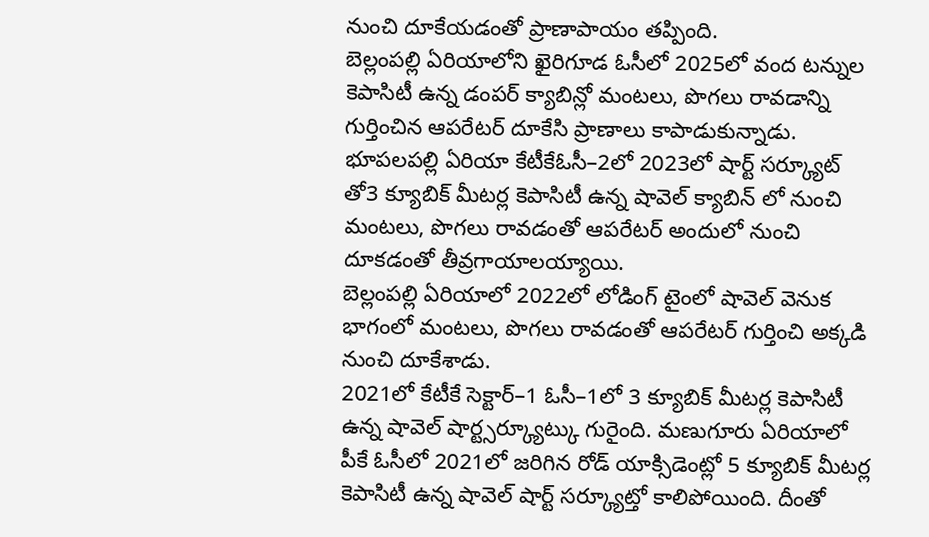నుంచి దూకేయడంతో ప్రాణాపాయం తప్పింది.
బెల్లంపల్లి ఏరియాలోని ఖైరిగూడ ఓసీలో 2025లో వంద టన్నుల కెపాసిటీ ఉన్న డంపర్ క్యాబిన్లో మంటలు, పొగలు రావడాన్ని గుర్తించిన ఆపరేటర్ దూకేసి ప్రాణాలు కాపాడుకున్నాడు.
భూపలపల్లి ఏరియా కేటీకేఓసీ–2లో 2023లో షార్ట్ సర్క్యూట్ తో3 క్యూబిక్ మీటర్ల కెపాసిటీ ఉన్న షావెల్ క్యాబిన్ లో నుంచి మంటలు, పొగలు రావడంతో ఆపరేటర్ అందులో నుంచి దూకడంతో తీవ్రగాయాలయ్యాయి.
బెల్లంపల్లి ఏరియాలో 2022లో లోడింగ్ టైంలో షావెల్ వెనుక భాగంలో మంటలు, పొగలు రావడంతో ఆపరేటర్ గుర్తించి అక్కడి నుంచి దూకేశాడు.
2021లో కేటీకే సెక్టార్–1 ఓసీ–1లో 3 క్యూబిక్ మీటర్ల కెపాసిటీ ఉన్న షావెల్ షార్ట్సర్క్యూట్కు గురైంది. మణుగూరు ఏరియాలో పీకే ఓసీలో 2021లో జరిగిన రోడ్ యాక్సిడెంట్లో 5 క్యూబిక్ మీటర్ల కెపాసిటీ ఉన్న షావెల్ షార్ట్ సర్క్యూట్తో కాలిపోయింది. దీంతో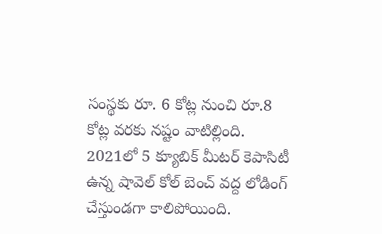సంస్థకు రూ. 6 కోట్ల నుంచి రూ.8 కోట్ల వరకు నష్టం వాటిల్లింది.
2021లో 5 క్యూబిక్ మీటర్ కెపాసిటీ ఉన్న షావెల్ కోల్ బెంచ్ వద్ద లోడింగ్ చేస్తుండగా కాలిపోయింది.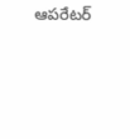ఆపరేటర్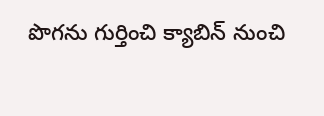పొగను గుర్తించి క్యాబిన్ నుంచి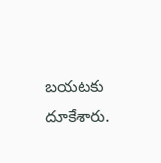బయటకు దూకేశారు.